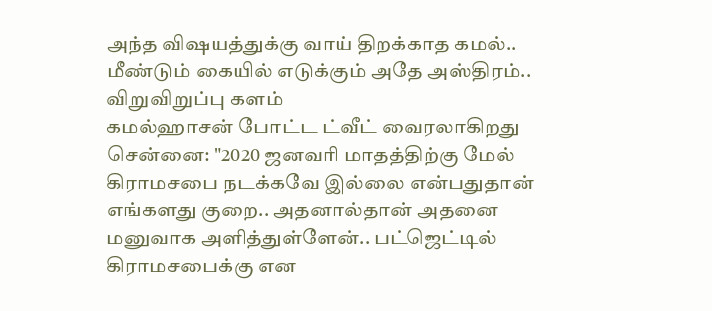அந்த விஷயத்துக்கு வாய் திறக்காத கமல்.. மீண்டும் கையில் எடுக்கும் அதே அஸ்திரம்.. விறுவிறுப்பு களம்
கமல்ஹாசன் போட்ட ட்வீட் வைரலாகிறது
சென்னை: "2020 ஜனவரி மாதத்திற்கு மேல் கிராமசபை நடக்கவே இல்லை என்பதுதான் எங்களது குறை.. அதனால்தான் அதனை மனுவாக அளித்துள்ளேன்.. பட்ஜெட்டில் கிராமசபைக்கு என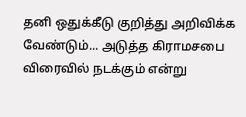தனி ஒதுக்கீடு குறித்து அறிவிக்க வேண்டும்... அடுத்த கிராமசபை விரைவில் நடக்கும் என்று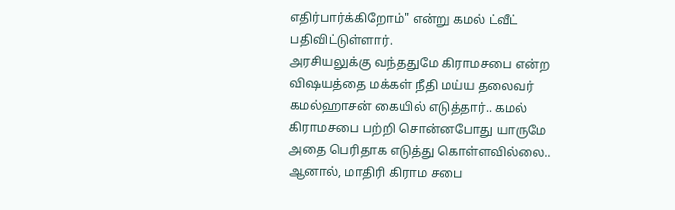எதிர்பார்க்கிறோம்" என்று கமல் ட்வீட் பதிவிட்டுள்ளார்.
அரசியலுக்கு வந்ததுமே கிராமசபை என்ற விஷயத்தை மக்கள் நீதி மய்ய தலைவர் கமல்ஹாசன் கையில் எடுத்தார்.. கமல் கிராமசபை பற்றி சொன்னபோது யாருமே அதை பெரிதாக எடுத்து கொள்ளவில்லை.. ஆனால், மாதிரி கிராம சபை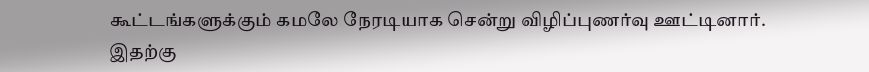கூட்டங்களுக்கும் கமலே நேரடியாக சென்று விழிப்புணர்வு ஊட்டினார்.
இதற்கு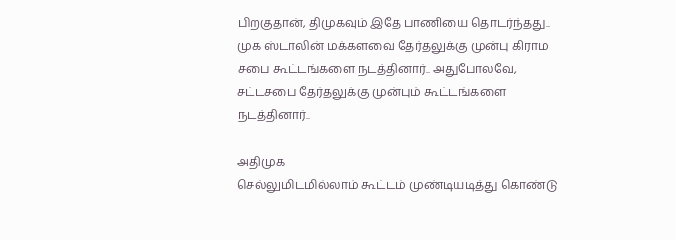பிறகுதான், திமுகவும் இதே பாணியை தொடர்ந்தது.. முக ஸ்டாலின் மக்களவை தேர்தலுக்கு முன்பு கிராம சபை கூட்டங்களை நடத்தினார்.. அதுபோலவே, சட்டசபை தேர்தலுக்கு முன்பும் கூட்டங்களை நடத்தினார்..

அதிமுக
செல்லுமிடமில்லாம் கூட்டம் முண்டியடித்து கொண்டு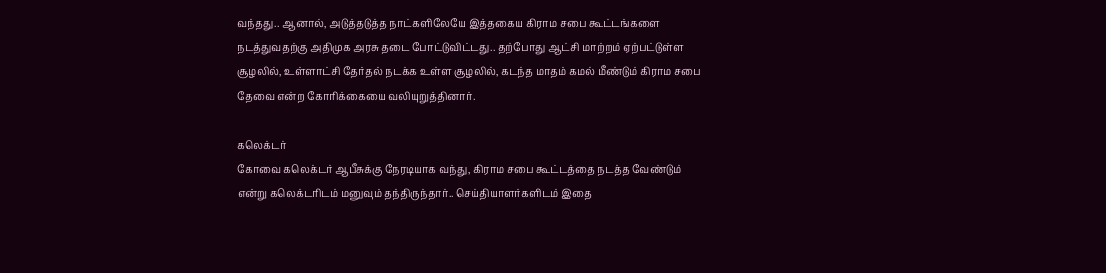வந்தது.. ஆனால், அடுத்தடுத்த நாட்களிலேயே இத்தகைய கிராம சபை கூட்டங்களை நடத்துவதற்கு அதிமுக அரசு தடை போட்டுவிட்டது.. தற்போது ஆட்சி மாற்றம் ஏற்பட்டுள்ள சூழலில், உள்ளாட்சி தேர்தல் நடக்க உள்ள சூழலில், கடந்த மாதம் கமல் மீண்டும் கிராம சபை தேவை என்ற கோரிக்கையை வலியுறுத்தினார்.

கலெக்டர்
கோவை கலெக்டர் ஆபீசுக்கு நேரடியாக வந்து, கிராம சபை கூட்டத்தை நடத்த வேண்டும் என்று கலெக்டரிடம் மனுவும் தந்திருந்தார்.. செய்தியாளர்களிடம் இதை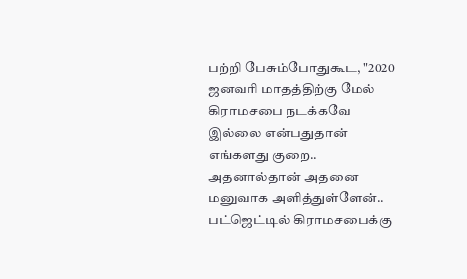பற்றி பேசும்போதுகூட, "2020 ஜனவரி மாதத்திற்கு மேல் கிராமசபை நடக்கவே இல்லை என்பதுதான் எங்களது குறை.. அதனால்தான் அதனை மனுவாக அளித்துள்ளேன்.. பட்ஜெட்டில் கிராமசபைக்கு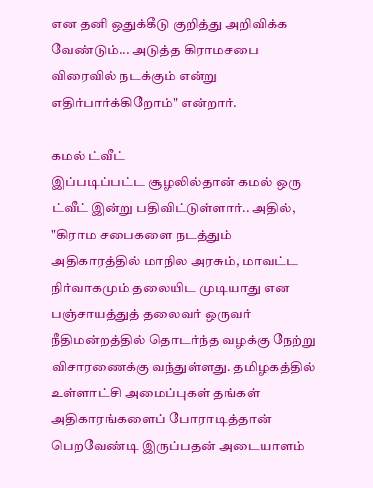என தனி ஒதுக்கீடு குறித்து அறிவிக்க வேண்டும்... அடுத்த கிராமசபை விரைவில் நடக்கும் என்று எதிர்பார்க்கிறோம்" என்றார்.

கமல் ட்வீட்
இப்படிப்பட்ட சூழலில்தான் கமல் ஒரு ட்வீட் இன்று பதிவிட்டுள்ளார்.. அதில், "கிராம சபைகளை நடத்தும் அதிகாரத்தில் மாநில அரசும், மாவட்ட நிர்வாகமும் தலையிட முடியாது என பஞ்சாயத்துத் தலைவர் ஒருவர் நீதிமன்றத்தில் தொடர்ந்த வழக்கு நேற்று விசாரணைக்கு வந்துள்ளது. தமிழகத்தில் உள்ளாட்சி அமைப்புகள் தங்கள் அதிகாரங்களைப் போராடித்தான் பெறவேண்டி இருப்பதன் அடையாளம்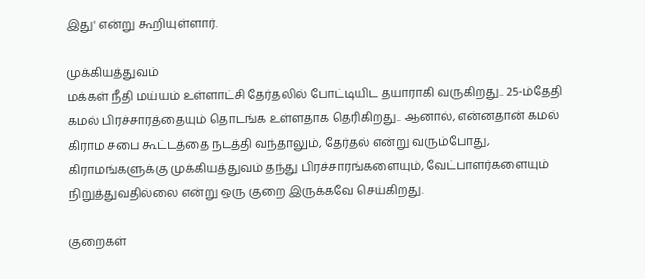இது' என்று கூறியுள்ளார்.

முக்கியத்துவம்
மக்கள் நீதி மய்யம் உள்ளாட்சி தேர்தலில் போட்டியிட தயாராகி வருகிறது.. 25-ம்தேதி கமல் பிரச்சாரத்தையும் தொடங்க உள்ளதாக தெரிகிறது.. ஆனால், என்னதான் கமல் கிராம சபை கூட்டத்தை நடத்தி வந்தாலும், தேர்தல் என்று வரும்போது, கிராமங்களுக்கு முக்கியத்துவம் தந்து பிரச்சாரங்களையும், வேட்பாளர்களையும் நிறுத்துவதில்லை என்று ஒரு குறை இருக்கவே செய்கிறது.

குறைகள்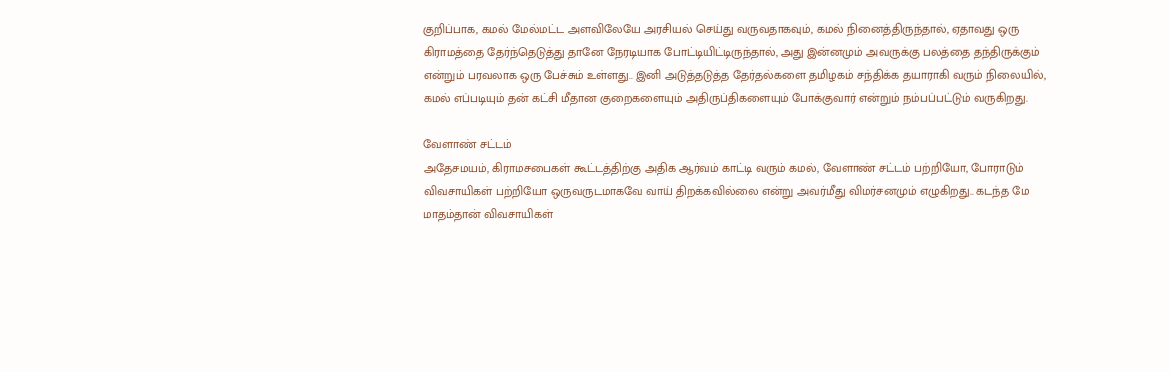குறிப்பாக, கமல் மேல்மட்ட அளவிலேயே அரசியல் செய்து வருவதாகவும், கமல் நினைத்திருந்தால், ஏதாவது ஒரு கிராமத்தை தேர்ந்தெடுத்து தானே நேரடியாக போட்டியிட்டிருந்தால், அது இன்னமும் அவருக்கு பலத்தை தந்திருக்கும் என்றும் பரவலாக ஒரு பேச்சும் உள்ளது.. இனி அடுத்தடுத்த தேர்தல்களை தமிழகம் சந்திக்க தயாராகி வரும் நிலையில், கமல் எப்படியும் தன் கட்சி மீதான குறைகளையும் அதிருப்திகளையும் போக்குவார் என்றும் நம்பப்பட்டும் வருகிறது.

வேளாண் சட்டம்
அதேசமயம், கிராமசபைகள் கூட்டத்திற்கு அதிக ஆர்வம் காட்டி வரும் கமல், வேளாண் சட்டம் பற்றியோ, போராடும் விவசாயிகள் பற்றியோ ஒருவருடமாகவே வாய் திறக்கவில்லை என்று அவர்மீது விமர்சனமும் எழுகிறது.. கடந்த மே மாதம்தான் விவசாயிகள்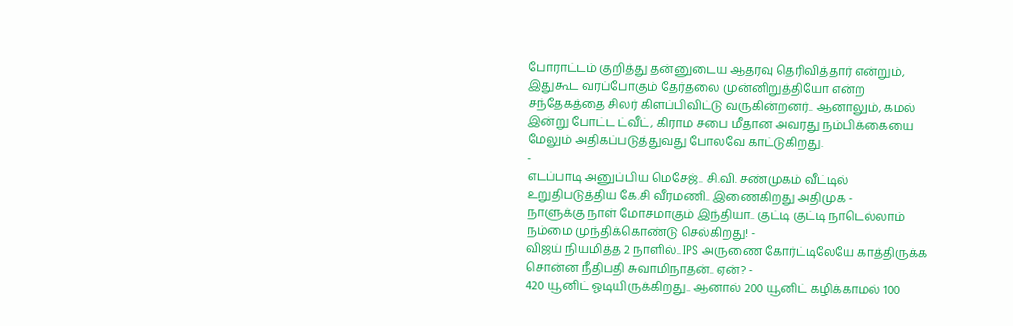போராட்டம் குறித்து தன்னுடைய ஆதரவு தெரிவித்தார் என்றும், இதுகூட வரப்போகும் தேர்தலை முன்னிறுத்தியோ என்ற சந்தேகத்தை சிலர் கிளப்பிவிட்டு வருகின்றனர்.. ஆனாலும், கமல் இன்று போட்ட ட்வீட், கிராம சபை மீதான அவரது நம்பிக்கையை மேலும் அதிகப்படுத்துவது போலவே காட்டுகிறது.
-
எடப்பாடி அனுப்பிய மெசேஜ்.. சி.வி. சண்முகம் வீட்டில் உறுதிபடுத்திய கே.சி வீரமணி.. இணைகிறது அதிமுக -
நாளுக்கு நாள் மோசமாகும் இந்தியா.. குட்டி குட்டி நாடெல்லாம் நம்மை முந்திக்கொண்டு செல்கிறது! -
விஜய் நியமித்த 2 நாளில்.. IPS அருணை கோர்ட்டிலேயே காத்திருக்க சொன்ன நீதிபதி சுவாமிநாதன்.. ஏன்? -
420 யூனிட் ஓடியிருக்கிறது.. ஆனால் 200 யூனிட் கழிக்காமல் 100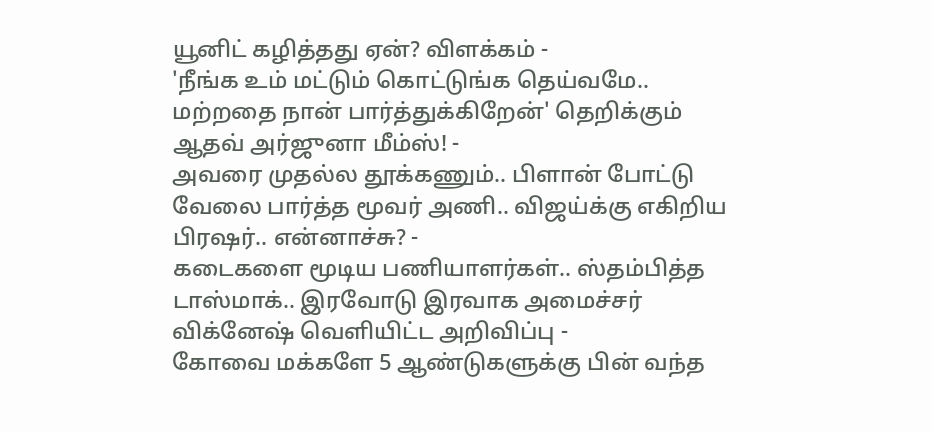யூனிட் கழித்தது ஏன்? விளக்கம் -
'நீங்க உம் மட்டும் கொட்டுங்க தெய்வமே.. மற்றதை நான் பார்த்துக்கிறேன்' தெறிக்கும் ஆதவ் அர்ஜுனா மீம்ஸ்! -
அவரை முதல்ல தூக்கணும்.. பிளான் போட்டு வேலை பார்த்த மூவர் அணி.. விஜய்க்கு எகிறிய பிரஷர்.. என்னாச்சு? -
கடைகளை மூடிய பணியாளர்கள்.. ஸ்தம்பித்த டாஸ்மாக்.. இரவோடு இரவாக அமைச்சர் விக்னேஷ் வெளியிட்ட அறிவிப்பு -
கோவை மக்களே 5 ஆண்டுகளுக்கு பின் வந்த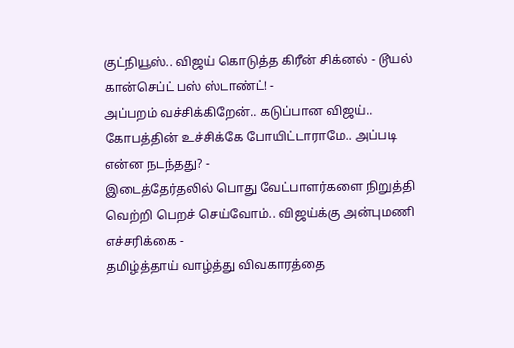குட்நியூஸ்.. விஜய் கொடுத்த கிரீன் சிக்னல் - டூயல் கான்செப்ட் பஸ் ஸ்டாண்ட்! -
அப்பறம் வச்சிக்கிறேன்.. கடுப்பான விஜய்.. கோபத்தின் உச்சிக்கே போயிட்டாராமே.. அப்படி என்ன நடந்தது? -
இடைத்தேர்தலில் பொது வேட்பாளர்களை நிறுத்தி வெற்றி பெறச் செய்வோம்.. விஜய்க்கு அன்புமணி எச்சரிக்கை -
தமிழ்த்தாய் வாழ்த்து விவகாரத்தை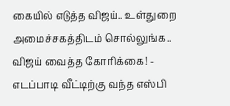கையில் எடுத்த விஜய்.. உள்துறை அமைச்சகத்திடம் சொல்லுங்க.. விஜய் வைத்த கோரிக்கை! -
எடப்பாடி வீட்டிற்கு வந்த எஸ்பி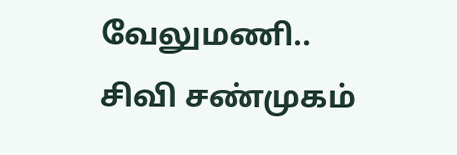வேலுமணி.. சிவி சண்முகம்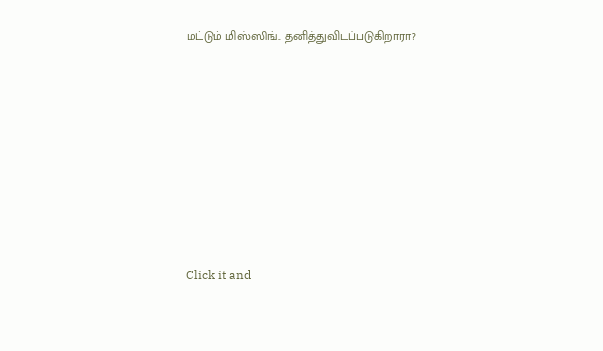மட்டும் மிஸ்ஸிங்.. தனித்துவிடப்படுகிறாரா?












Click it and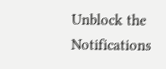Unblock the Notifications